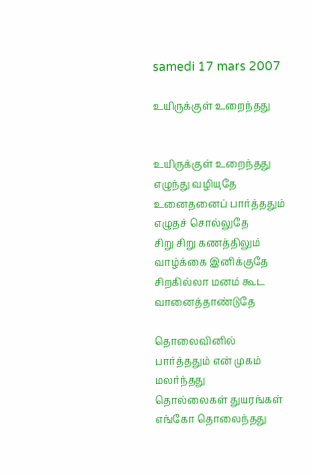samedi 17 mars 2007

உயிருக்குள் உறைந்தது


உயிருக்குள் உறைந்தது எழுந்து வழியுதே
உனைதனைப் பார்த்ததும் எழுதச் சொல்லுதே
சிறு சிறு கணத்திலும் வாழ்க்கை இனிக்குதே
சிறகில்லா மனம் கூட வானைத்தாண்டுதே

தொலைவினில் பார்த்ததும் என் முகம் மலர்ந்தது
தொல்லைகள் துயரங்கள் எங்கோ தொலைந்தது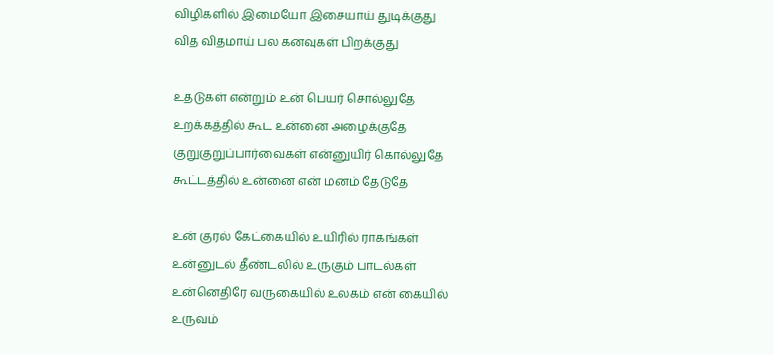விழிகளில் இமையோ இசையாய் துடிக்குது
வித விதமாய் பல கனவுகள் பிறக்குது

உதடுகள் என்றும் உன் பெயர் சொல்லுதே
உறக்கத்தில் கூட உன்னை அழைக்குதே
குறுகுறுப்பார்வைகள் என்னுயிர் கொல்லுதே
கூட்டத்தில் உன்னை என் மனம் தேடுதே

உன் குரல் கேட்கையில் உயிரில் ராகங்கள்
உன்னுடல் தீண்டலில் உருகும் பாடல்கள்
உன்னெதிரே வருகையில் உலகம் என் கையில்
உருவம்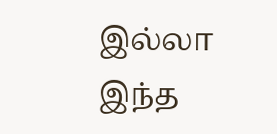இல்லா இந்த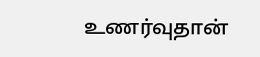உணர்வுதான்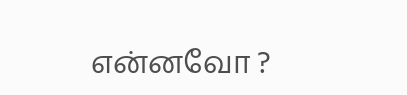என்னவோ ?